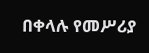በቀላሉ የመሥሪያ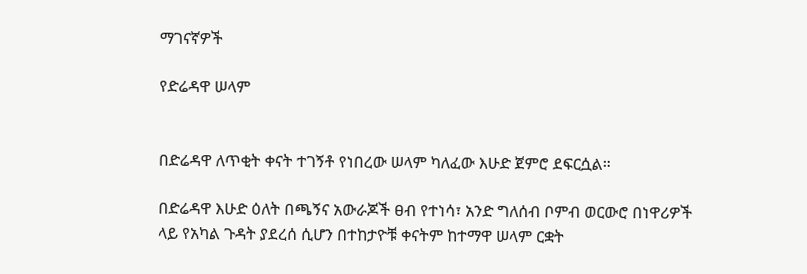ማገናኛዎች

የድሬዳዋ ሠላም


በድሬዳዋ ለጥቂት ቀናት ተገኝቶ የነበረው ሠላም ካለፈው እሁድ ጀምሮ ደፍርሷል።

በድሬዳዋ እሁድ ዕለት በጫኝና አውራጆች ፀብ የተነሳ፣ አንድ ግለሰብ ቦምብ ወርውሮ በነዋሪዎች ላይ የአካል ጉዳት ያደረሰ ሲሆን በተከታዮቹ ቀናትም ከተማዋ ሠላም ርቋት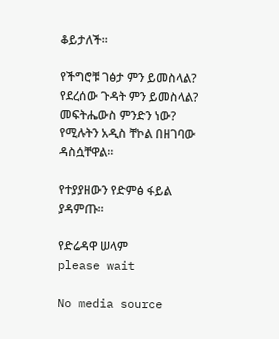ቆይታለች።

የችግሮቹ ገፅታ ምን ይመስላል? የደረሰው ጉዳት ምን ይመስላል? መፍትሔውስ ምንድን ነው? የሚሉትን አዲስ ቸኮል በዘገባው ዳስሷቸዋል።

የተያያዘውን የድምፅ ፋይል ያዳምጡ።

የድሬዳዋ ሠላም
please wait

No media source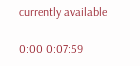currently available

0:00 0:07:59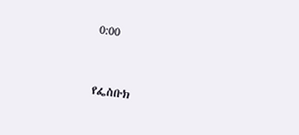0:00


የፌስቡክ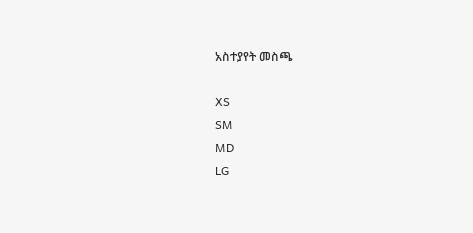አስተያየት መስጫ

XS
SM
MD
LG